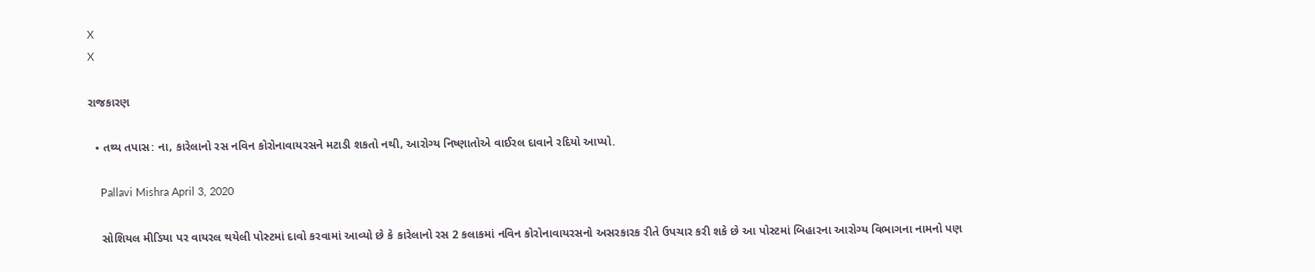X
X

રાજકારણ

  • તથ્ય તપાસ: ના, કારેલાનો રસ નવિન કોરોનાવાયરસને મટાડી શકતો નથી, આરોગ્ય નિષ્ણાતોએ વાઈરલ દાવાને રદિયો આપ્યો.

    Pallavi Mishra April 3, 2020

    સોશિયલ મીડિયા પર વાયરલ થયેલી પોસ્ટમાં દાવો કરવામાં આવ્યો છે કે કારેલાનો રસ 2 કલાકમાં નવિન કોરોનાવાયરસનો અસરકારક રીતે ઉપચાર કરી શકે છે આ પોસ્ટમાં બિહારના આરોગ્ય વિભાગના નામનો પણ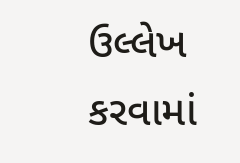ઉલ્લેખ કરવામાં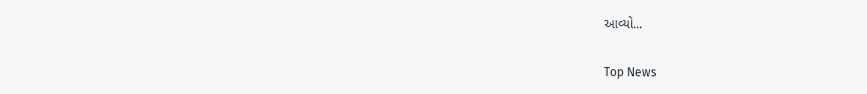આવ્યો...

Top News